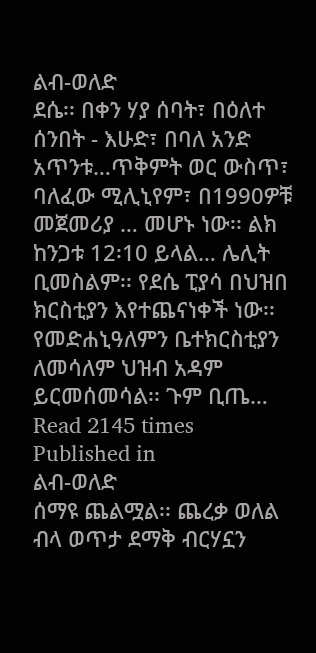ልብ-ወለድ
ደሴ፡፡ በቀን ሃያ ሰባት፣ በዕለተ ሰንበት - እሁድ፣ በባለ አንድ አጥንቱ…ጥቅምት ወር ውስጥ፣ ባለፈው ሚሊኒየም፣ በ1990ዎቹ መጀመሪያ … መሆኑ ነው፡፡ ልክ ከንጋቱ 12፡10 ይላል… ሌሊት ቢመስልም፡፡ የደሴ ፒያሳ በህዝበ ክርስቲያን እየተጨናነቀች ነው፡፡ የመድሐኒዓለምን ቤተክርስቲያን ለመሳለም ህዝብ አዳም ይርመሰመሳል፡፡ ጉም ቢጤ…
Read 2145 times
Published in
ልብ-ወለድ
ሰማዩ ጨልሟል፡፡ ጨረቃ ወለል ብላ ወጥታ ደማቅ ብርሃኗን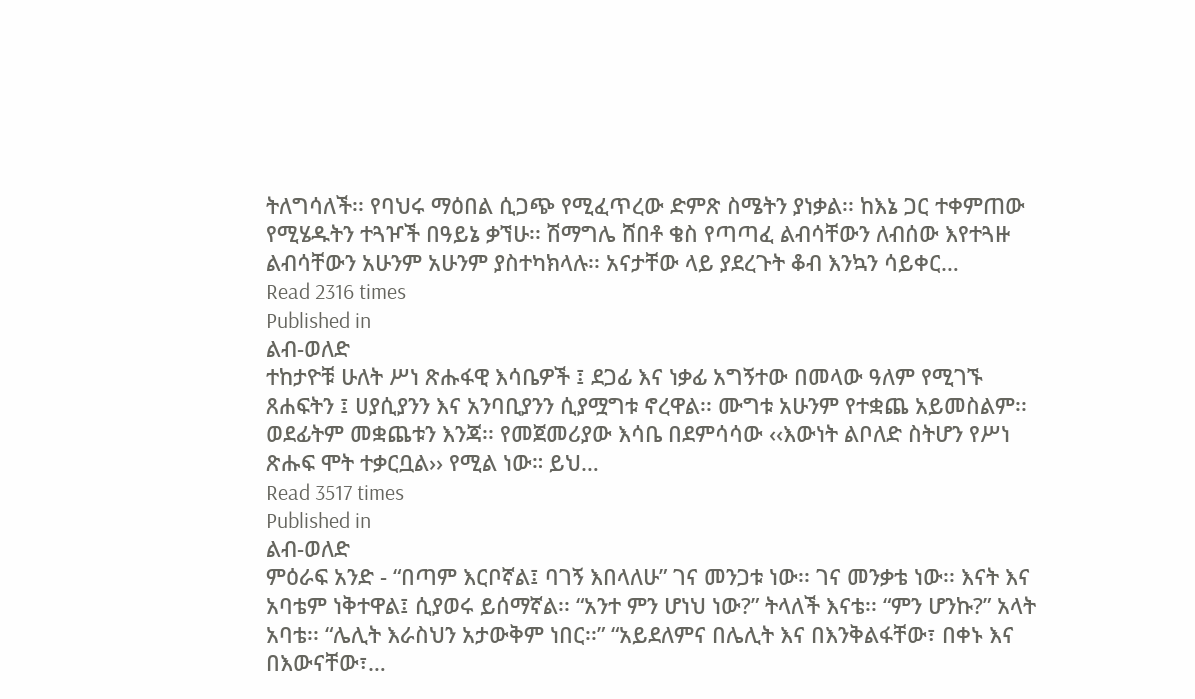ትለግሳለች፡፡ የባህሩ ማዕበል ሲጋጭ የሚፈጥረው ድምጽ ስሜትን ያነቃል፡፡ ከእኔ ጋር ተቀምጠው የሚሄዱትን ተጓዦች በዓይኔ ቃኘሁ፡፡ ሽማግሌ ሸበቶ ቄስ የጣጣፈ ልብሳቸውን ለብሰው እየተጓዙ ልብሳቸውን አሁንም አሁንም ያስተካክላሉ፡፡ አናታቸው ላይ ያደረጉት ቆብ እንኳን ሳይቀር…
Read 2316 times
Published in
ልብ-ወለድ
ተከታዮቹ ሁለት ሥነ ጽሑፋዊ እሳቤዎች ፤ ደጋፊ እና ነቃፊ አግኝተው በመላው ዓለም የሚገኙ ጸሐፍትን ፤ ሀያሲያንን እና አንባቢያንን ሲያሟግቱ ኖረዋል፡፡ ሙግቱ አሁንም የተቋጨ አይመስልም፡፡ ወደፊትም መቋጨቱን እንጃ፡፡ የመጀመሪያው እሳቤ በደምሳሳው ‹‹እውነት ልቦለድ ስትሆን የሥነ ጽሑፍ ሞት ተቃርቧል›› የሚል ነው። ይህ…
Read 3517 times
Published in
ልብ-ወለድ
ምዕራፍ አንድ - “በጣም እርቦኛል፤ ባገኝ እበላለሁ” ገና መንጋቱ ነው፡፡ ገና መንቃቴ ነው፡፡ እናት እና አባቴም ነቅተዋል፤ ሲያወሩ ይሰማኛል፡፡ “አንተ ምን ሆነህ ነው?” ትላለች እናቴ፡፡ “ምን ሆንኩ?” አላት አባቴ፡፡ “ሌሊት እራስህን አታውቅም ነበር፡፡” “አይደለምና በሌሊት እና በእንቅልፋቸው፣ በቀኑ እና በእውናቸው፣…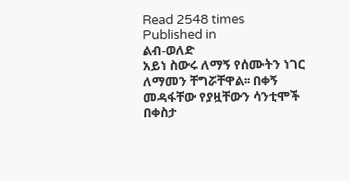Read 2548 times
Published in
ልብ-ወለድ
አይነ ስውሩ ለማኝ የሰሙትን ነገር ለማመን ቸግሯቸዋል፡፡ በቀኝ መዳፋቸው የያዟቸውን ሳንቲሞች በቀስታ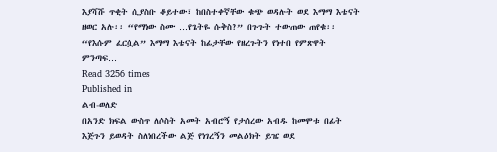እያሻሹ ጥቂት ሲያስቡ ቆይተው፣ ከበስተቀኛቸው ቁጭ ወዳሉት ወደ እማማ እቴናት ዘወር አሉ፡፡ “የማነው ስሙ …የጌትዬ ሱቅስ?” በጉጉት ተውጠው ጠየቁ፡፡ “የእሱም ፈርሷል” እማማ እቴናት ከፊታቸው የዘረጉትን የነተበ የምጽዋት ምንጣፍ…
Read 3256 times
Published in
ልብ-ወለድ
በአንድ ክፍል ውስጥ ለሶስት አመት አብሮኝ የታሰረው አብዱ ከመሞቱ በፊት እጅጉን ይወዳት ስለነበረችው ልጅ የነገረኝን መልዕክት ይዤ ወደ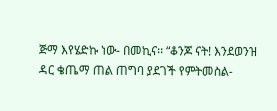ጅማ እየሄድኩ ነው- በመኪና፡፡ “ቆንጆ ናት! እንደወንዝ ዳር ቄጤማ ጠል ጠግባ ያደገች የምትመስል-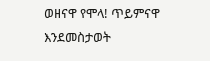ወዘናዋ የሞላ! ጥይምናዋ እንደመስታወት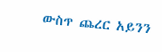ውስጥ ጨረር አይንን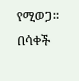የሚወጋ። በሳቀች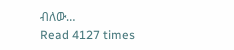ብለው…
Read 4127 times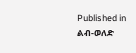Published in
ልብ-ወለድ